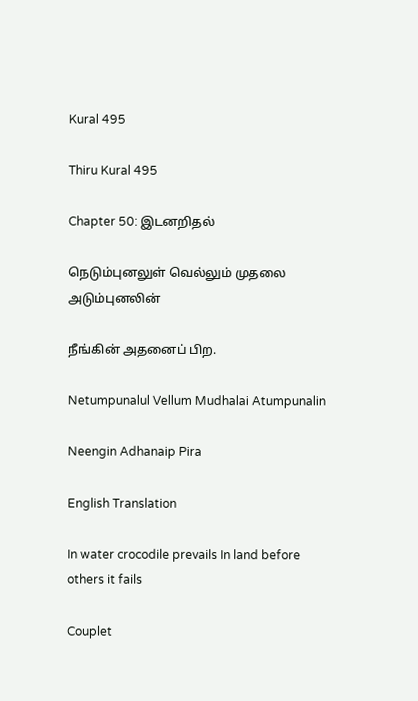Kural 495

Thiru Kural 495

Chapter 50: இடனறிதல்

நெடும்புனலுள் வெல்லும் முதலை அடும்புனலின்

நீங்கின் அதனைப் பிற.

Netumpunalul Vellum Mudhalai Atumpunalin

Neengin Adhanaip Pira

English Translation

In water crocodile prevails In land before others it fails

Couplet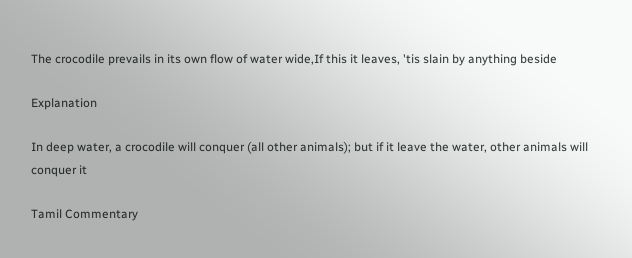The crocodile prevails in its own flow of water wide,If this it leaves, 'tis slain by anything beside

Explanation

In deep water, a crocodile will conquer (all other animals); but if it leave the water, other animals will conquer it

Tamil Commentary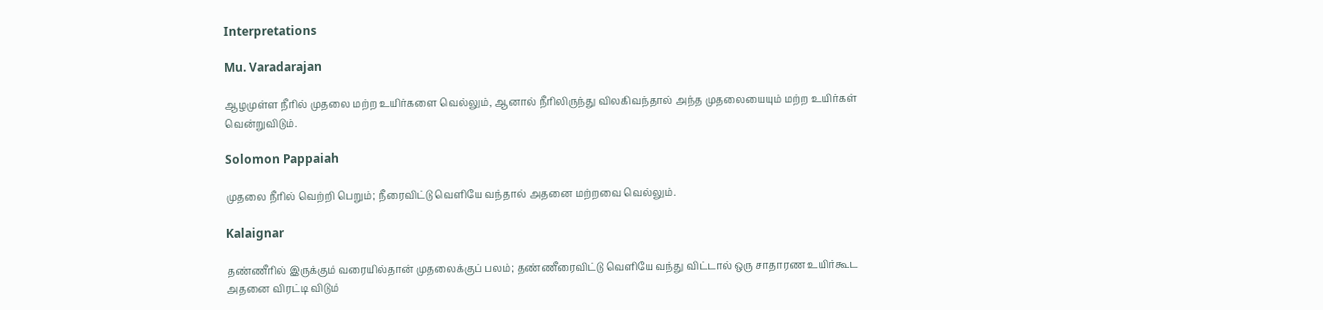Interpretations

Mu. Varadarajan

ஆழமுள்ள நீரில் முதலை மற்ற உயிர்களை வெல்லும், ஆனால் நீரிலிருந்து விலகிவந்தால் அந்த முதலையையும் மற்ற உயிர்கள் வென்றுவிடும்.

Solomon Pappaiah

முதலை நீரில் வெற்றி பெறும்; நீரைவிட்டு வெளியே வந்தால் அதனை மற்றவை வெல்லும்.

Kalaignar

தண்ணீரில் இருக்கும் வரையில்தான் முதலைக்குப் பலம்; தண்ணீரைவிட்டு வெளியே வந்து விட்டால் ஒரு சாதாரண உயிர்கூட அதனை விரட்டி விடும்